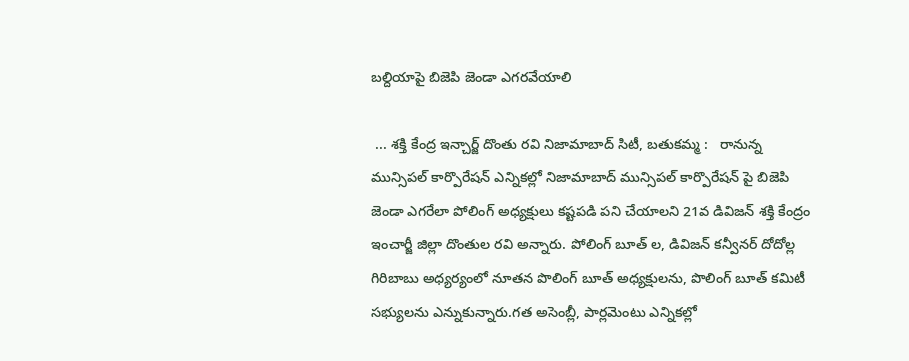బల్దియాపై బిజెపి జెండా ఎగరవేయాలి

 ... శక్తి కేంద్ర ఇన్చార్జ్ దొంతు రవి నిజామాబాద్ సిటీ, బతుకమ్మ :   రానున్న మున్సిపల్ కార్పొరేషన్ ఎన్నికల్లో నిజామాబాద్ మున్సిపల్ కార్పొరేషన్ పై బిజెపి జెండా ఎగరేలా పోలింగ్ అధ్యక్షులు కష్టపడి పని చేయాలని 21వ డివిజన్ శక్తి కేంద్రం ఇంచార్జీ జిల్లా దొంతుల రవి అన్నారు. పోలింగ్ బూత్ ల, డివిజన్ కన్వీనర్ దోదోల్ల గిరిబాబు అధ్యర్యంలో నూతన పొలింగ్ బూత్ అధ్యక్షులను, పొలింగ్ బూత్ కమిటీ సభ్యులను ఎన్నుకున్నారు.గత అసెంబ్లీ, పార్లమెంటు ఎన్నికల్లో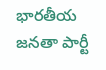భారతీయ జనతా పార్టీ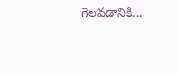గెలవడానికి...